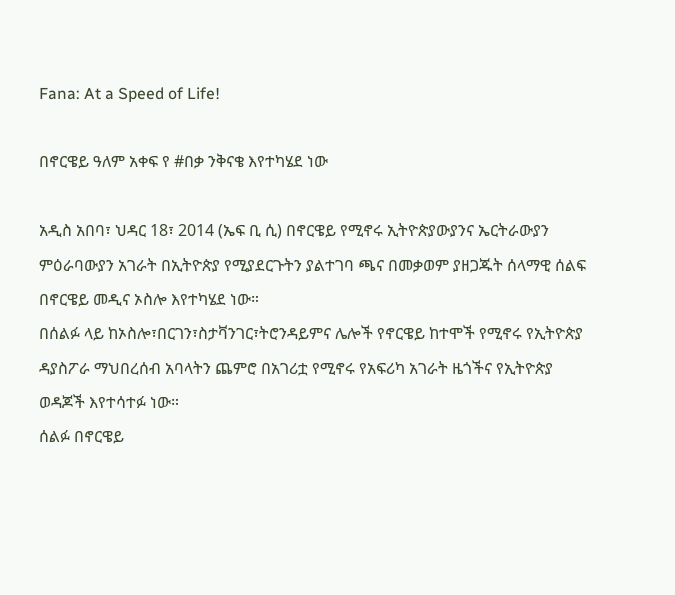Fana: At a Speed of Life!

በኖርዌይ ዓለም አቀፍ የ #በቃ ንቅናቄ እየተካሄደ ነው

አዲስ አበባ፣ ህዳር 18፣ 2014 (ኤፍ ቢ ሲ) በኖርዌይ የሚኖሩ ኢትዮጵያውያንና ኤርትራውያን ምዕራባውያን አገራት በኢትዮጵያ የሚያደርጉትን ያልተገባ ጫና በመቃወም ያዘጋጁት ሰላማዊ ሰልፍ በኖርዌይ መዲና ኦስሎ እየተካሄደ ነው።
በሰልፉ ላይ ከኦስሎ፣በርገን፣ስታቫንገር፣ትሮንዳይምና ሌሎች የኖርዌይ ከተሞች የሚኖሩ የኢትዮጵያ ዳያስፖራ ማህበረሰብ አባላትን ጨምሮ በአገሪቷ የሚኖሩ የአፍሪካ አገራት ዜጎችና የኢትዮጵያ ወዳጆች እየተሳተፉ ነው።
ሰልፉ በኖርዌይ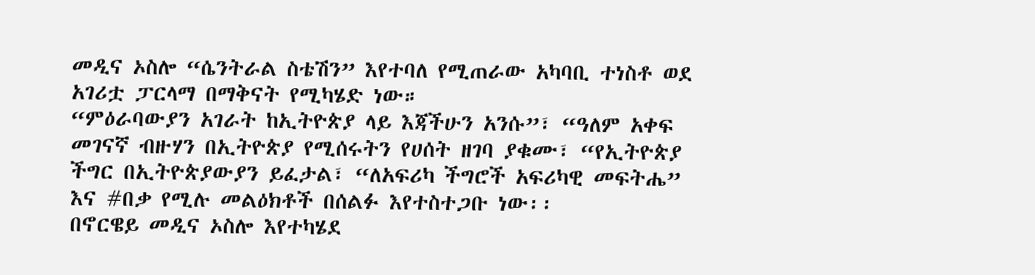መዲና ኦስሎ “ሴንትራል ስቴሽን” እየተባለ የሚጠራው አካባቢ ተነስቶ ወደ አገሪቷ ፓርላማ በማቅናት የሚካሄድ ነው።
“ምዕራባውያን አገራት ከኢትዮጵያ ላይ እጃችሁን አንሱ”፣ “ዓለም አቀፍ መገናኛ ብዙሃን በኢትዮጵያ የሚሰሩትን የሀሰት ዘገባ ያቁሙ፣ “የኢትዮጵያ ችግር በኢትዮጵያውያን ይፈታል፣ “ለአፍሪካ ችግሮች አፍሪካዊ መፍትሔ” እና #በቃ የሚሉ መልዕክቶች በሰልፉ እየተስተጋቡ ነው፡፡
በኖርዌይ መዲና ኦስሎ እየተካሄደ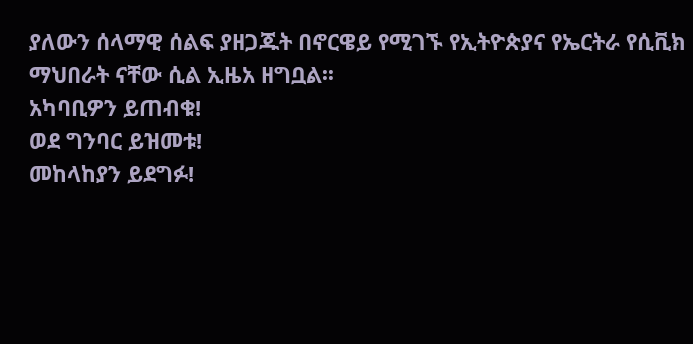ያለውን ሰላማዊ ሰልፍ ያዘጋጁት በኖርዌይ የሚገኙ የኢትዮጵያና የኤርትራ የሲቪክ ማህበራት ናቸው ሲል ኢዜአ ዘግቧል፡፡
አካባቢዎን ይጠብቁ!
ወደ ግንባር ይዝመቱ!
መከላከያን ይደግፉ!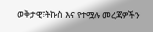ወቅታዊ፣ትኩስ እና የተሟሉ መረጃዎችን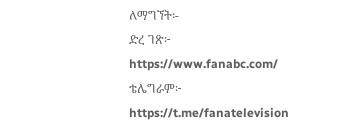ለማግኘት፡-
ድረ ገጽ፦ https://www.fanabc.com/
ቴሌግራም፦ https://t.me/fanatelevision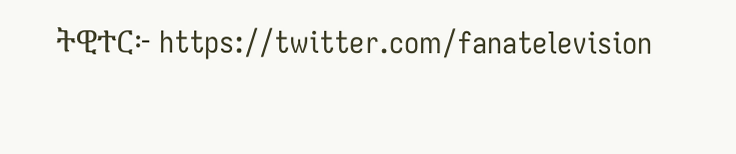ትዊተር፦ https://twitter.com/fanatelevision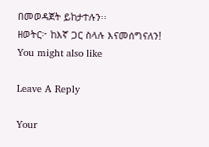በመወዳጀት ይከታተሉን፡፡
ዘወትር፦ ከእኛ ጋር ስላሉ እናመሰግናለን!
You might also like

Leave A Reply

Your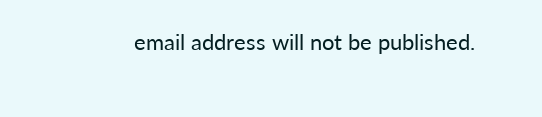email address will not be published.